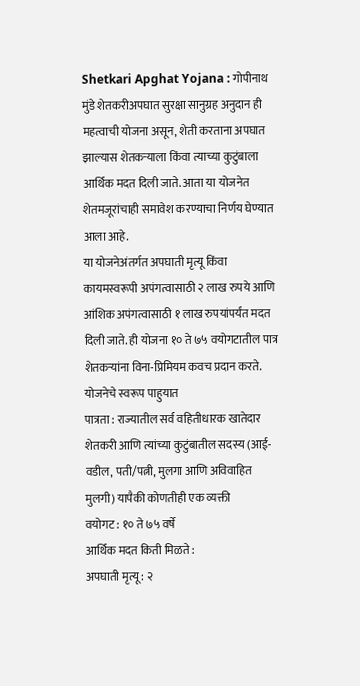Shetkari Apghat Yojana : गोपीनाथ मुंडे शेतकरीअपघात सुरक्षा सानुग्रह अनुदान ही महत्वाची योजना असून, शेती करताना अपघात झाल्यास शेतकऱ्याला किंवा त्याच्या कुटुंबाला आर्थिक मदत दिली जाते. आता या योजनेत शेतमजूरांचाही समावेश करण्याचा निर्णय घेण्यात आला आहे.
या योजनेअंतर्गत अपघाती मृत्यू किंवा कायमस्वरूपी अपंगत्वासाठी २ लाख रुपये आणि आंशिक अपंगत्वासाठी १ लाख रुपयांपर्यंत मदत दिली जाते. ही योजना १० ते ७५ वयोगटातील पात्र शेतकऱ्यांना विना-प्रिमियम कवच प्रदान करते.
योजनेचे स्वरूप पाहुयात
पात्रता : राज्यातील सर्व वहितीधारक खातेदार शेतकरी आणि त्यांच्या कुटुंबातील सदस्य (आई-वडील, पती/पत्नी, मुलगा आणि अविवाहित मुलगी) यापैकी कोणतीही एक व्यक्ती
वयोगट : १० ते ७५ वर्षे
आर्थिक मदत किती मिळते :
अपघाती मृत्यू : २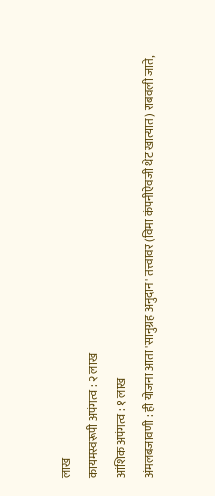लाख
कायमस्वरूपी अपंगत्व : २ लाख
आंशिक अपंगत्व : १ लाख
अंमलबजावणी : ही योजना आता 'सानुग्रह अनुदान' तत्त्वावर (विमा कंपनीऐवजी थेट खात्यात) राबवली जाते,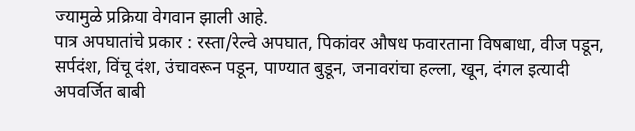ज्यामुळे प्रक्रिया वेगवान झाली आहे.
पात्र अपघातांचे प्रकार : रस्ता/रेल्वे अपघात, पिकांवर औषध फवारताना विषबाधा, वीज पडून, सर्पदंश, विंचू दंश, उंचावरून पडून, पाण्यात बुडून, जनावरांचा हल्ला, खून, दंगल इत्यादी
अपवर्जित बाबी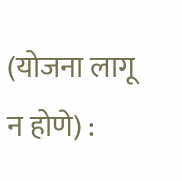(योजना लागू न होणे) :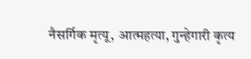नैसर्गिक मृत्यू, आत्महत्या, गुन्हेगारी कृत्य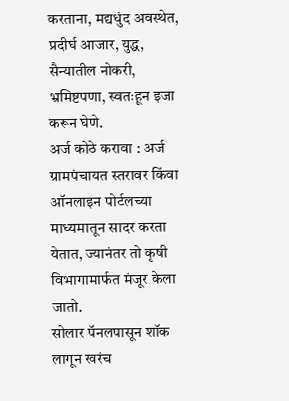करताना, मद्यधुंद अवस्थेत, प्रदीर्घ आजार, युद्ध, सैन्यातील नोकरी, भ्रमिष्टपणा, स्वतःहून इजा करून घेणे.
अर्ज कोठे करावा : अर्ज ग्रामपंचायत स्तरावर किंवा ऑनलाइन पोर्टलच्या माध्यमातून सादर करता येतात, ज्यानंतर तो कृषी विभागामार्फत मंजूर केला जातो.
सोलार पॅनलपासून शॉक लागून खरंच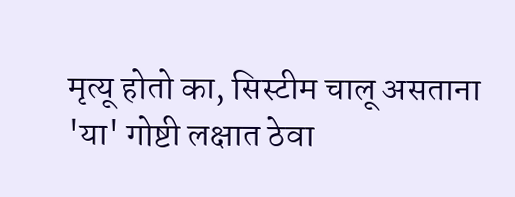मृत्यू होतो का, सिस्टीम चालू असताना 'या' गोष्टी लक्षात ठेवा